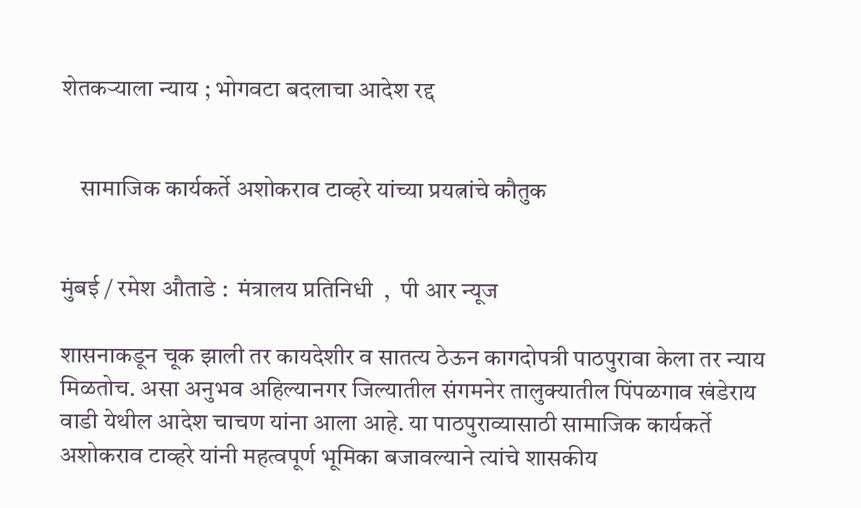शेतकऱ्याला न्याय ; भोगवटा बदलाचा आदेश रद्द


    सामाजिक कार्यकर्ते अशोकराव टाव्हरे यांच्या प्रयत्नांचे कौतुक


मुंबई / रमेश औताडे :  मंत्रालय प्रतिनिधी  ,  पी आर न्यूज

शासनाकडून चूक झाली तर कायदेशीर व सातत्य ठेऊन कागदोपत्री पाठपुरावा केला तर न्याय मिळतोच. असा अनुभव अहिल्यानगर जिल्यातील संगमनेर तालुक्यातील पिंपळगाव खंडेराय वाडी येथील आदेश चाचण यांना आला आहे. या पाठपुराव्यासाठी सामाजिक कार्यकर्ते अशोकराव टाव्हरे यांनी महत्वपूर्ण भूमिका बजावल्याने त्यांचे शासकीय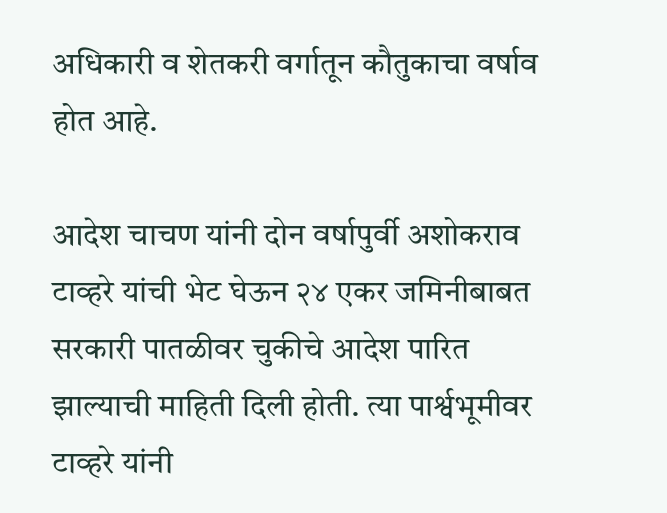अधिकारी व शेतकरी वर्गातून कौतुकाचा वर्षाव होत आहे.

आदेश चाचण यांनी दोन वर्षापुर्वी अशोकराव टाव्हरे यांची भेट घेऊन २४ एकर जमिनीबाबत सरकारी पातळीवर चुकीचे आदेश पारित झाल्याची माहिती दिली होती. त्या पार्श्वभूमीवर टाव्हरे यांनी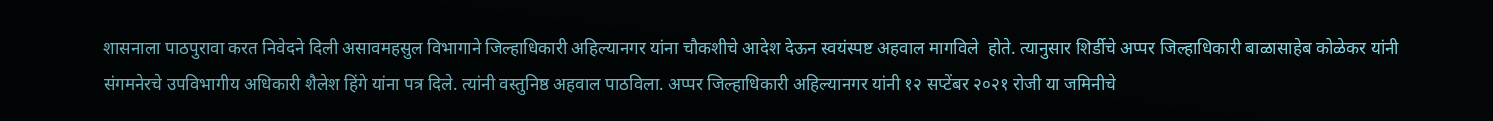शासनाला पाठपुरावा करत निवेदने दिली असावमहसुल विभागाने जिल्हाधिकारी अहिल्यानगर यांना चौकशीचे आदेश देऊन स्वयंस्पष्ट अहवाल मागविले  होते. त्यानुसार शिर्डीचे अप्पर जिल्हाधिकारी बाळासाहेब कोळेकर यांनी संगमनेरचे उपविभागीय अधिकारी शैलेश हिंगे यांना पत्र दिले. त्यांनी वस्तुनिष्ठ अहवाल पाठविला. अप्पर जिल्हाधिकारी अहिल्यानगर यांनी १२ सप्टेंबर २०२१ रोजी या जमिनीचे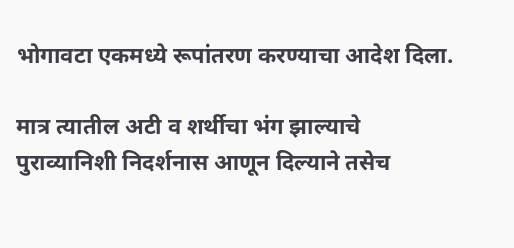भोगावटा एकमध्ये रूपांतरण करण्याचा आदेश दिला.

मात्र त्यातील अटी व शर्थीचा भंग झाल्याचे पुराव्यानिशी निदर्शनास आणून दिल्याने तसेच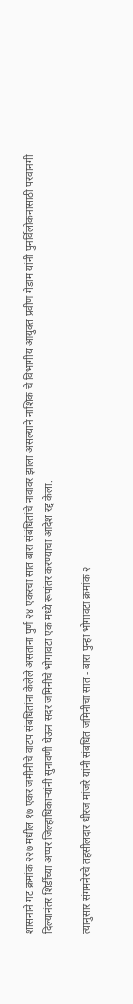शासनाने गट क्रमांक २२७ मधील १७ एकर जमीनीचे वाटप संबधितांना केलेले असताना पुर्ण २४ एकरचा सात बारा संबंधितांचे नावावर झाला असल्याने नाशिक चे विभागीय आयुक्त प्रवीण गेडाम यांनी पुनर्विलोकनासाठी परवानगी दिल्यानंतर शिर्डीच्या अप्पर जिल्हाधिकाऱ्यांनी सुनावणी घेऊन सदर जमिनीचे भोगावटा एक मध्ये रूपांतर करण्याचा आदेश रद्द केला.

त्यानुसार संगमनेरचे तहसीलदार धीरज मांजरे यांनी संबधित जमिनीचा सात - बारा पुन्हा भोगावटा क्रमांक २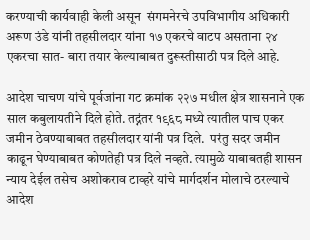करण्याची कार्यवाही केली असून  संगमनेरचे उपविभागीय अधिकारी अरूण उंडे यांनी तहसीलदार यांना १७ एकरचे वाटप असताना २४ एकरचा सात- बारा तयार केल्याबाबत दुरूस्तीसाठी पत्र दिले आहे.

आदेश चाचण यांचे पूर्वजांना गट क्रमांक २२७ मधील क्षेत्र शासनाने एक साल कबुलायतीने दिले होते. तद्नंतर १९६८ मध्ये त्यातील पाच एकर जमीन ठेवण्याबाबत तहसीलदार यांनी पत्र दिले.  परंतु सदर जमीन काढून घेण्याबाबत कोणतेही पत्र दिले नव्हते. त्यामुळे याबाबतही शासन न्याय देईल तसेच अशोकराव टाव्हरे यांचे मार्गदर्शन मोलाचे ठरल्याचे आदेश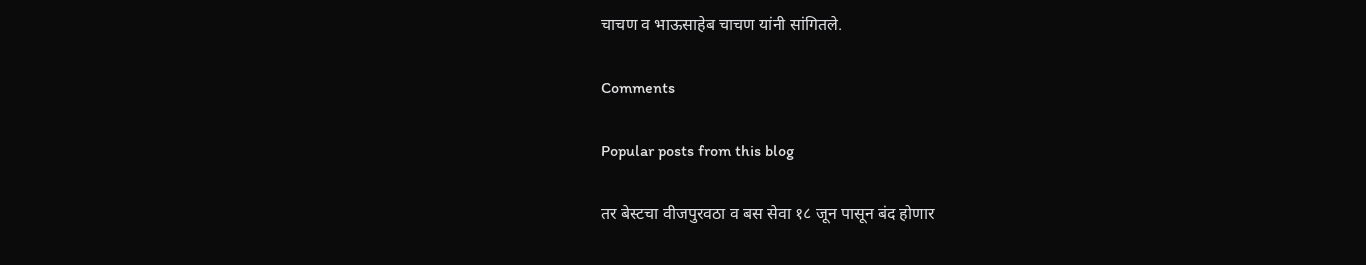चाचण व भाऊसाहेब चाचण यांनी सांगितले.

Comments

Popular posts from this blog

तर बेस्टचा वीजपुरवठा व बस सेवा १८ जून पासून बंद होणार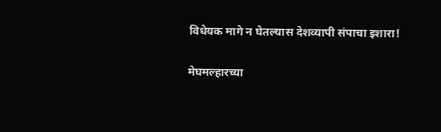विधेयक मागे न घेतल्यास देशव्यापी संपाचा इशारा!

मेघमल्हारच्या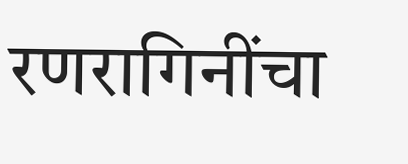रणरागिनींचा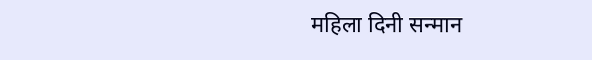महिला दिनी सन्मान